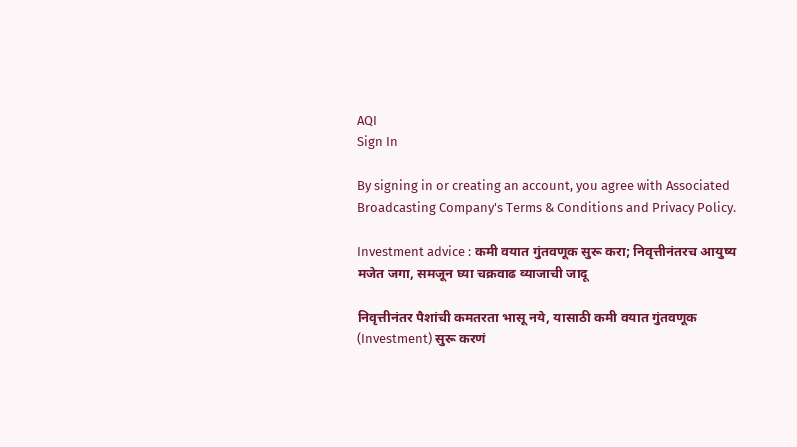AQI
Sign In

By signing in or creating an account, you agree with Associated Broadcasting Company's Terms & Conditions and Privacy Policy.

Investment advice : कमी वयात गुंतवणूक सुरू करा; निवृत्तीनंतरच आयुष्य मजेत जगा, समजून घ्या चक्रवाढ व्याजाची जादू

निवृत्तीनंतर पैशांची कमतरता भासू नये, यासाठी कमी वयात गुंतवणूक (Investment) सुरू करणं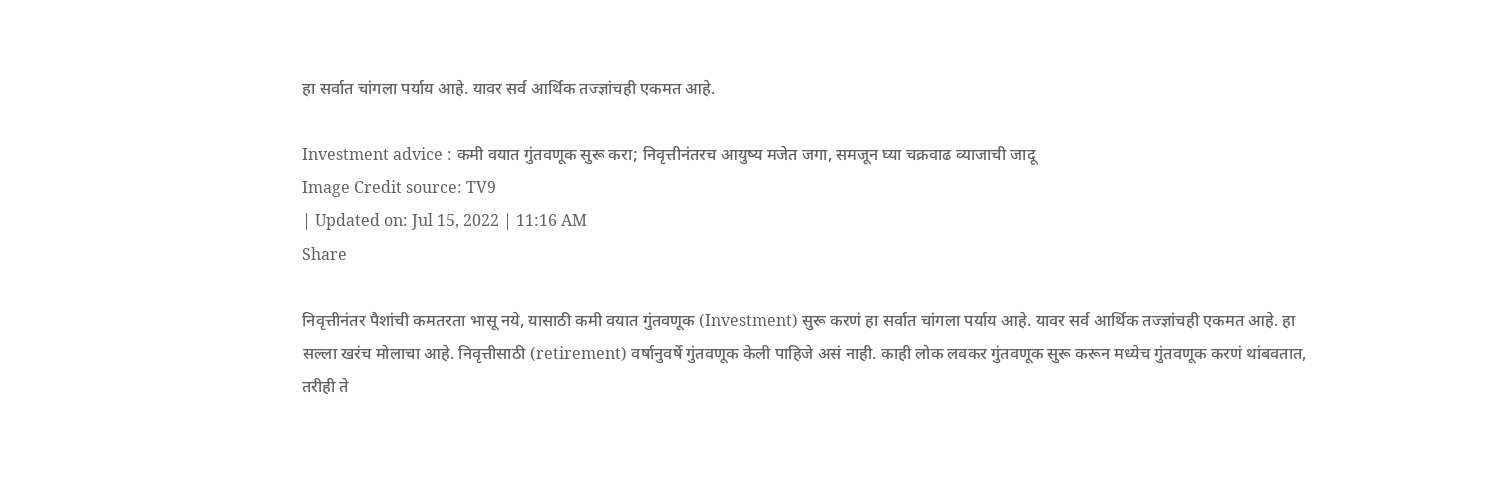हा सर्वात चांगला पर्याय आहे. यावर सर्व आर्थिक तज्ज्ञांचही एकमत आहे.

Investment advice : कमी वयात गुंतवणूक सुरू करा; निवृत्तीनंतरच आयुष्य मजेत जगा, समजून घ्या चक्रवाढ व्याजाची जादू
Image Credit source: TV9
| Updated on: Jul 15, 2022 | 11:16 AM
Share

निवृत्तीनंतर पैशांची कमतरता भासू नये, यासाठी कमी वयात गुंतवणूक (Investment) सुरू करणं हा सर्वात चांगला पर्याय आहे. यावर सर्व आर्थिक तज्ज्ञांचही एकमत आहे. हा सल्ला खरंच मोलाचा आहे. निवृत्तीसाठी (retirement) वर्षानुवर्षे गुंतवणूक केली पाहिजे असं नाही. काही लोक लवकर गुंतवणूक सुरू करून मध्येच गुंतवणूक करणं थांबवतात, तरीही ते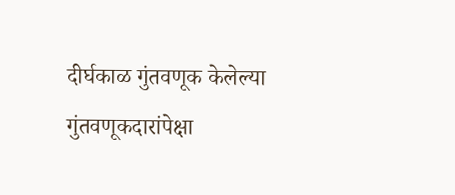दीर्घकाळ गुंतवणूक केलेल्या गुंतवणूकदारांपेक्षा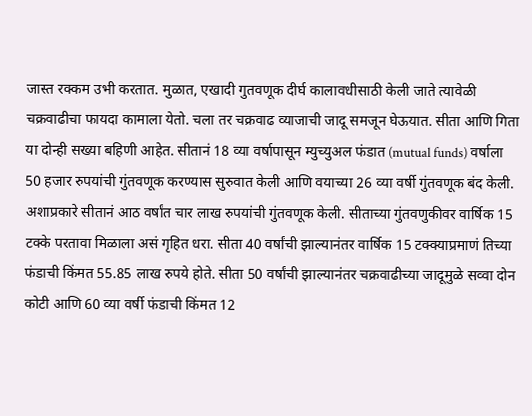जास्त रक्कम उभी करतात. मुळात, एखादी गुतवणूक दीर्घ कालावधीसाठी केली जाते त्यावेळी चक्रवाढीचा फायदा कामाला येतो. चला तर चक्रवाढ व्याजाची जादू समजून घेऊयात. सीता आणि गिता या दोन्ही सख्या बहिणी आहेत. सीतानं 18 व्या वर्षापासून म्युच्युअल फंडात (mutual funds) वर्षाला 50 हजार रुपयांची गुंतवणूक करण्यास सुरुवात केली आणि वयाच्या 26 व्या वर्षी गुंतवणूक बंद केली. अशाप्रकारे सीतानं आठ वर्षांत चार लाख रुपयांची गुंतवणूक केली. सीताच्या गुंतवणुकीवर वार्षिक 15 टक्के परतावा मिळाला असं गृहित धरा. सीता 40 वर्षांची झाल्यानंतर वार्षिक 15 टक्क्याप्रमाणं तिच्या फंडाची किंमत 55.85 लाख रुपये होते. सीता 50 वर्षांची झाल्यानंतर चक्रवाढीच्या जादूमुळे सव्वा दोन कोटी आणि 60 व्या वर्षी फंडाची किंमत 12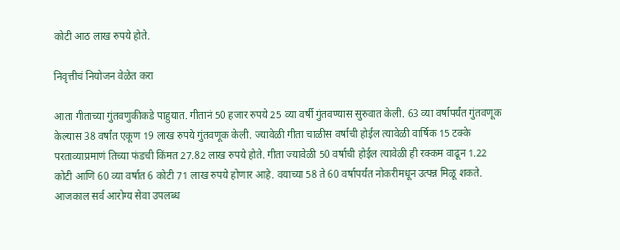कोटी आठ लाख रुपये होते.

निवृत्तीचं नियोजन वेळेत करा

आता गीताच्या गुंतवणुकीकडे पाहुयात. गीतानं 50 हजार रुपये 25 व्या वर्षी गुंतवण्यास सुरुवात केली. 63 व्या वर्षापर्यंत गुंतवणूक केल्यास 38 वर्षांत एकूण 19 लाख रुपये गुंतवणूक केली. ज्यावेळी गीता चाळीस वर्षाची होईल त्यावेळी वार्षिक 15 टक्के परताव्याप्रमाणं तिच्या फंडची किंमत 27.82 लाख रुपये होते. गीता ज्यावेळी 50 वर्षाची होईल त्यावेळी ही रक्कम वाढून 1.22 कोटी आणि 60 व्या वर्षात 6 कोटी 71 लाख रुपये होणार आहे. वयाच्या 58 ते 60 वर्षापर्यंत नोकरीमधून उत्पन्न मिळू शकते. आजकाल सर्व आरोग्य सेवा उपलब्ध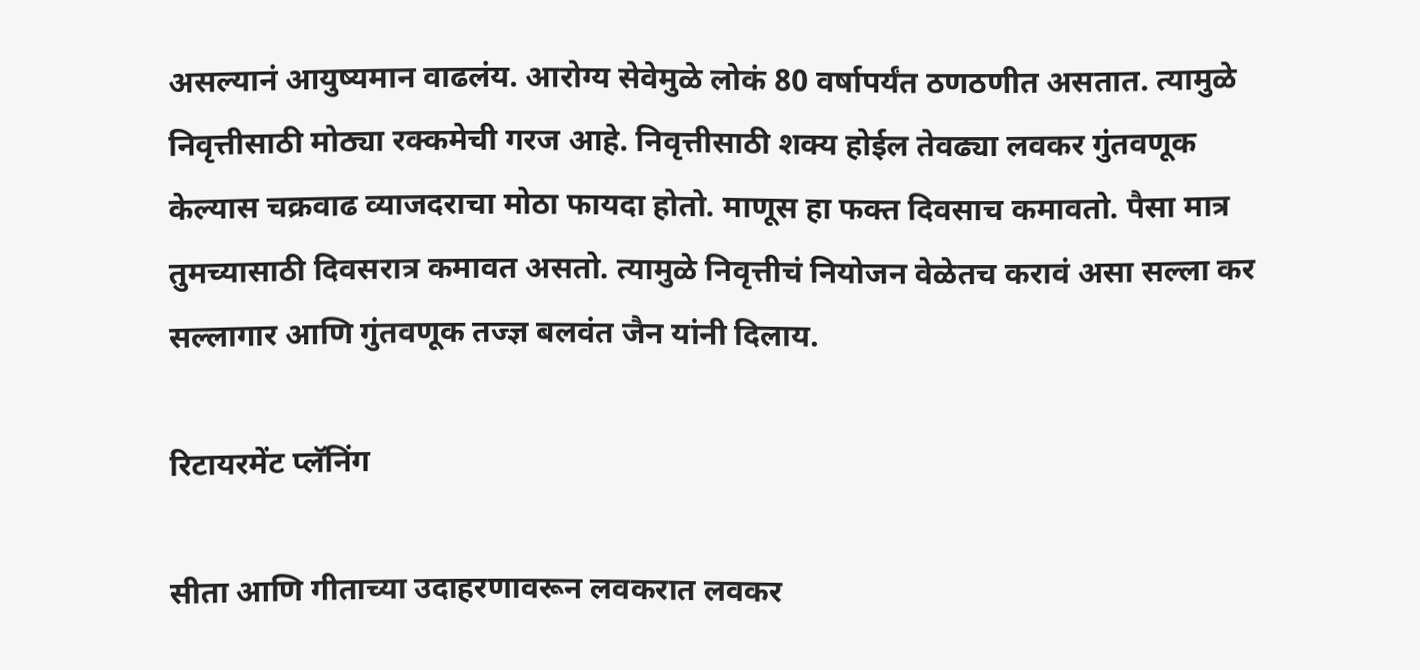असल्यानं आयुष्यमान वाढलंय. आरोग्य सेवेमुळे लोकं 80 वर्षापर्यंत ठणठणीत असतात. त्यामुळे निवृत्तीसाठी मोठ्या रक्कमेची गरज आहे. निवृत्तीसाठी शक्य होईल तेवढ्या लवकर गुंतवणूक केल्यास चक्रवाढ व्याजदराचा मोठा फायदा होतो. माणूस हा फक्त दिवसाच कमावतो. पैसा मात्र तुमच्यासाठी दिवसरात्र कमावत असतो. त्यामुळे निवृत्तीचं नियोजन वेळेतच करावं असा सल्ला कर सल्लागार आणि गुंतवणूक तज्ज्ञ बलवंत जैन यांनी दिलाय.

रिटायरमेंट प्लॅनिंग

सीता आणि गीताच्या उदाहरणावरून लवकरात लवकर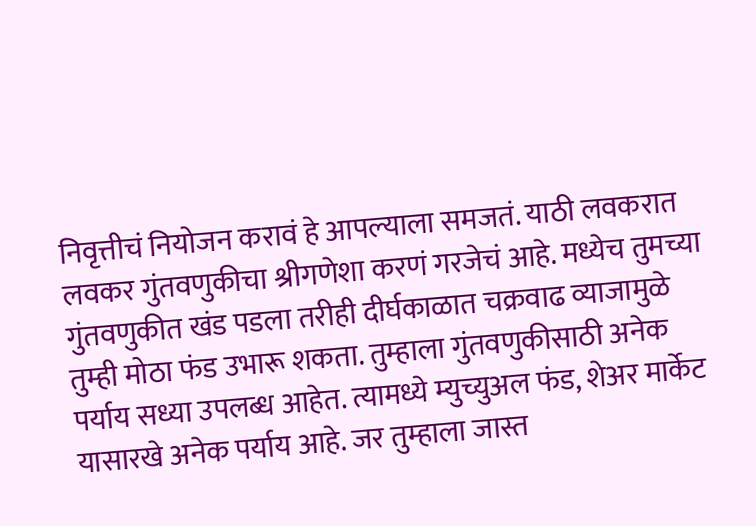निवृत्तीचं नियोजन करावं हे आपल्याला समजतं. याठी लवकरात लवकर गुंतवणुकीचा श्रीगणेशा करणं गरजेचं आहे. मध्येच तुमच्या गुंतवणुकीत खंड पडला तरीही दीर्घकाळात चक्रवाढ व्याजामुळे तुम्ही मोठा फंड उभारू शकता. तुम्हाला गुंतवणुकीसाठी अनेक पर्याय सध्या उपलब्ध आहेत. त्यामध्ये म्युच्युअल फंड, शेअर मार्केट यासारखे अनेक पर्याय आहे. जर तुम्हाला जास्त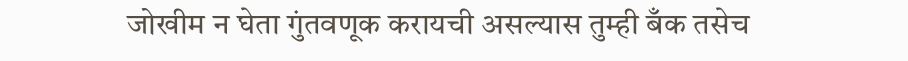जोखीम न घेता गुंतवणूक करायची असल्यास तुम्ही बँक तसेच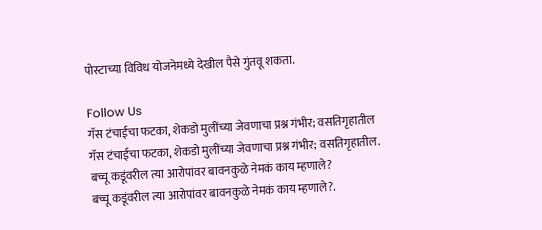पोस्टाच्या विविध योजनेमध्ये देखील पैसे गुंतवू शकता.

Follow Us
गॅस टंचाईचा फटका, शेकडो मुलींच्या जेवणाचा प्रश्न गंभीर; वसतिगृहातील
गॅस टंचाईचा फटका, शेकडो मुलींच्या जेवणाचा प्रश्न गंभीर; वसतिगृहातील.
बच्चू कडूंवरील त्या आरोपांवर बावनकुळे नेमकं काय म्हणाले?
बच्चू कडूंवरील त्या आरोपांवर बावनकुळे नेमकं काय म्हणाले?.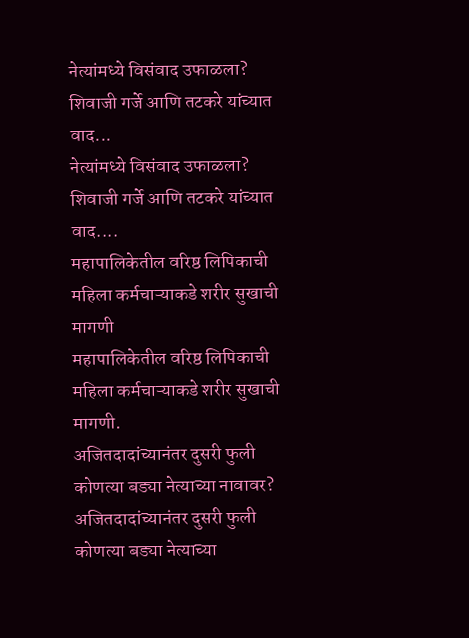नेत्यांमध्ये विसंवाद उफाळला? शिवाजी गर्जे आणि तटकरे यांच्यात वाद...
नेत्यांमध्ये विसंवाद उफाळला? शिवाजी गर्जे आणि तटकरे यांच्यात वाद....
महापालिकेतील वरिष्ठ लिपिकाची महिला कर्मचाऱ्याकडे शरीर सुखाची मागणी
महापालिकेतील वरिष्ठ लिपिकाची महिला कर्मचाऱ्याकडे शरीर सुखाची मागणी.
अजितदादांच्यानंतर दुसरी फुली कोणत्या बड्या नेत्याच्या नावावर?
अजितदादांच्यानंतर दुसरी फुली कोणत्या बड्या नेत्याच्या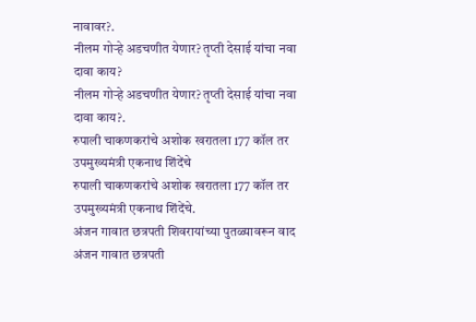नावावर?.
नीलम गोऱ्हे अडचणीत येणार? तृप्ती देसाई यांचा नवा दावा काय?
नीलम गोऱ्हे अडचणीत येणार? तृप्ती देसाई यांचा नवा दावा काय?.
रुपाली चाकणकरांचे अशोक खरातला 177 कॉल तर उपमुख्यमंत्री एकनाथ शिंदेंचे
रुपाली चाकणकरांचे अशोक खरातला 177 कॉल तर उपमुख्यमंत्री एकनाथ शिंदेंचे.
अंजन गावात छत्रपती शिवरायांच्या पुतळ्यावरून वाद
अंजन गावात छत्रपती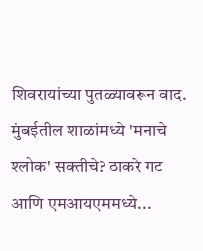शिवरायांच्या पुतळ्यावरून वाद.
मुंबईतील शाळांमध्ये 'मनाचे श्लोक' सक्तीचे? ठाकरे गट आणि एमआयएममध्ये...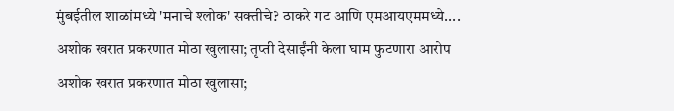मुंबईतील शाळांमध्ये 'मनाचे श्लोक' सक्तीचे? ठाकरे गट आणि एमआयएममध्ये....
अशोक खरात प्रकरणात मोठा खुलासा; तृप्ती देसाईंनी केला घाम फुटणारा आरोप
अशोक खरात प्रकरणात मोठा खुलासा;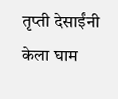तृप्ती देसाईंनी केला घाम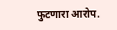फुटणारा आरोप.